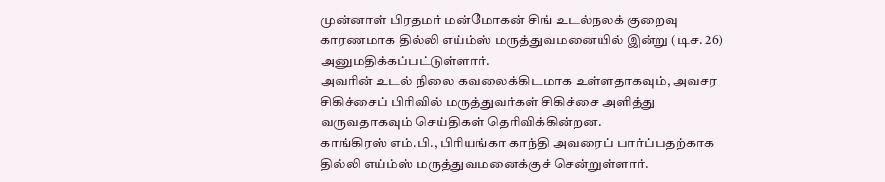முன்னாள் பிரதமர் மன்மோகன் சிங் உடல்நலக் குறைவு காரணமாக தில்லி எய்ம்ஸ் மருத்துவமனையில் இன்று (டிச. 26) அனுமதிக்கப்பட்டுள்ளார்.
அவரின் உடல் நிலை கவலைக்கிடமாக உள்ளதாகவும், அவசர சிகிச்சைப் பிரிவில் மருத்துவர்கள் சிகிச்சை அளித்து வருவதாகவும் செய்திகள் தெரிவிக்கின்றன.
காங்கிரஸ் எம்.பி., பிரியங்கா காந்தி அவரைப் பார்ப்பதற்காக தில்லி எய்ம்ஸ் மருத்துவமனைக்குச் சென்றுள்ளார்.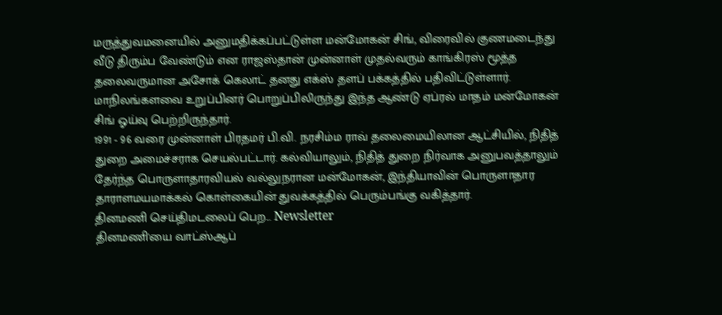மருத்துவமனையில் அனுமதிக்கப்பட்டுள்ள மன்மோகன் சிங், விரைவில் குணமடைந்து வீடு திரும்ப வேண்டும் என ராஜஸ்தான் முன்னாள் முதல்வரும் காங்கிரஸ் மூத்த தலைவருமான அசோக் கெலாட் தனது எக்ஸ் தளப் பக்கத்தில் பதிவிட்டுள்ளார்.
மாநிலங்களவை உறுப்பினர் பொறுப்பிலிருந்து இந்த ஆண்டு ஏப்ரல் மாதம் மன்மோகன் சிங் ஓய்வு பெற்றிருந்தார்.
1991 - 96 வரை முன்னாள் பிரதமர் பி.வி. நரசிம்ம ராவ் தலைமையிலான ஆட்சியில், நிதித் துறை அமைச்சராக செயல்பட்டார். கல்வியாலும், நிதித் துறை நிர்வாக அனுபவத்தாலும் தேர்ந்த பொருளாதாரவியல் வல்லுநரான மன்மோகன், இந்தியாவின் பொருளாதார தாராளமயமாக்கல் கொள்கையின் துவக்கத்தில் பெரும்பங்கு வகித்தார்.
தினமணி செய்திமடலைப் பெற... Newsletter
தினமணி'யை வாட்ஸ்ஆப்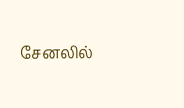சேனலில்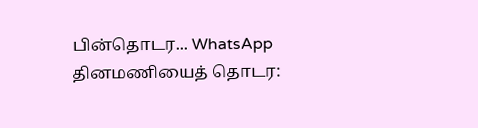பின்தொடர... WhatsApp
தினமணியைத் தொடர: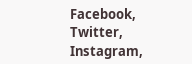Facebook, Twitter, Instagram,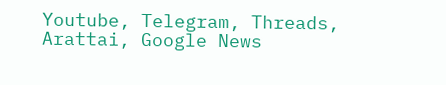Youtube, Telegram, Threads, Arattai, Google News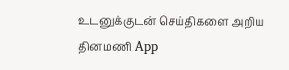உடனுக்குடன் செய்திகளை அறிய தினமணி App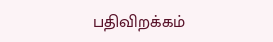பதிவிறக்கம்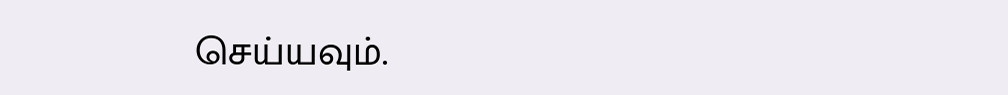செய்யவும்.